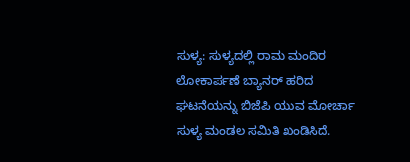ಸುಳ್ಯ: ಸುಳ್ಯದಲ್ಲಿ ರಾಮ ಮಂದಿರ ಲೋಕಾರ್ಪಣೆ ಬ್ಯಾನರ್ ಹರಿದ ಘಟನೆಯನ್ನು ಬಿಜೆಪಿ ಯುವ ಮೋರ್ಚಾ ಸುಳ್ಯ ಮಂಡಲ ಸಮಿತಿ ಖಂಡಿಸಿದೆ.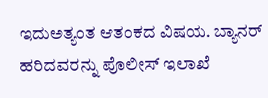ಇದುಅತ್ಯಂತ ಆತಂಕದ ವಿಷಯ. ಬ್ಯಾನರ್ ಹರಿದವರನ್ನು ಪೊಲೀಸ್ ಇಲಾಖೆ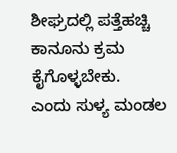ಶೀಘ್ರದಲ್ಲಿ ಪತ್ತೆಹಚ್ಚಿ ಕಾನೂನು ಕ್ರಮ ಕೈಗೊಳ್ಳಬೇಕು.
ಎಂದು ಸುಳ್ಯ ಮಂಡಲ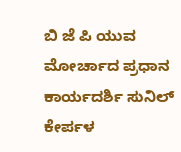ಬಿ ಜೆ ಪಿ ಯುವ ಮೋರ್ಚಾದ ಪ್ರಧಾನ ಕಾರ್ಯದರ್ಶಿ ಸುನಿಲ್ ಕೇರ್ಪಳ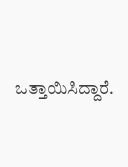ಒತ್ತಾಯಿಸಿದ್ದಾರೆ.